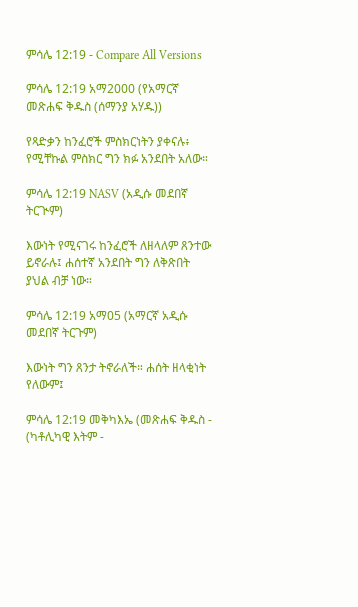ምሳሌ 12:19 - Compare All Versions

ምሳሌ 12:19 አማ2000 (የአማርኛ መጽሐፍ ቅዱስ (ሰማንያ አሃዱ))

የጻድቃን ከንፈሮች ምስክርነትን ያቀናሉ፥ የሚቸኩል ምስክር ግን ክፉ አንደበት አለው።

ምሳሌ 12:19 NASV (አዲሱ መደበኛ ትርጒም)

እውነት የሚናገሩ ከንፈሮች ለዘላለም ጸንተው ይኖራሉ፤ ሐሰተኛ አንደበት ግን ለቅጽበት ያህል ብቻ ነው።

ምሳሌ 12:19 አማ05 (አማርኛ አዲሱ መደበኛ ትርጉም)

እውነት ግን ጸንታ ትኖራለች። ሐሰት ዘላቂነት የለውም፤

ምሳሌ 12:19 መቅካእኤ (መጽሐፍ ቅዱስ - (ካቶሊካዊ እትም -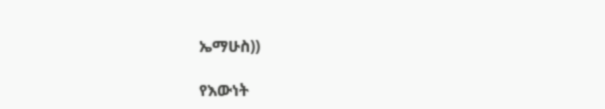ኤማሁስ))

የእውነት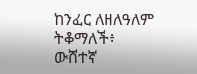ከንፈር ለዘለዓለም ትቆማለች፥ ውሸተኛ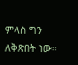ምላስ ግን ለቅጽበት ነው።